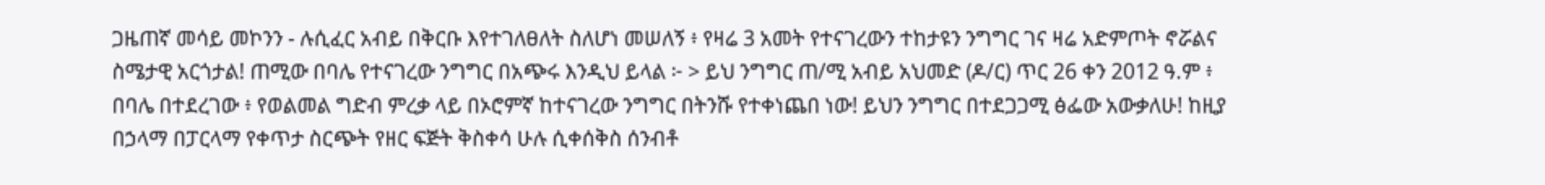ጋዜጠኛ መሳይ መኮንን - ሉሲፈር አብይ በቅርቡ እየተገለፀለት ስለሆነ መሠለኝ ፥ የዛሬ 3 አመት የተናገረውን ተከታዩን ንግግር ገና ዛሬ አድምጦት ኖሯልና ስሜታዊ አርጎታል! ጠሚው በባሌ የተናገረው ንግግር በአጭሩ እንዲህ ይላል ፦ > ይህ ንግግር ጠ/ሚ አብይ አህመድ (ዶ/ር) ጥር 26 ቀን 2012 ዓ.ም ፥ በባሌ በተደረገው ፥ የወልመል ግድብ ምረቃ ላይ በኦሮምኛ ከተናገረው ንግግር በትንሹ የተቀነጨበ ነው! ይህን ንግግር በተደጋጋሚ ፅፌው አውቃለሁ! ከዚያ በኃላማ በፓርላማ የቀጥታ ስርጭት የዘር ፍጅት ቅስቀሳ ሁሉ ሲቀሰቅስ ሰንብቶ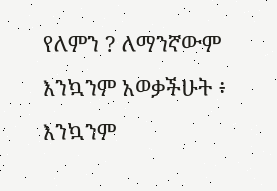የለምን ? ለማንኛውም እንኳንም አወቃችሁት ፥ እንኳንም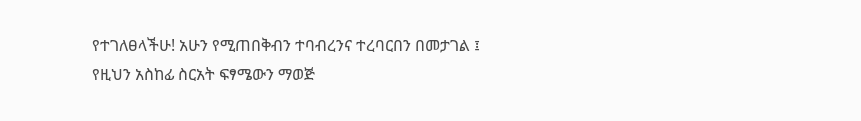የተገለፀላችሁ! አሁን የሚጠበቅብን ተባብረንና ተረባርበን በመታገል ፤ የዚህን አስከፊ ስርአት ፍፃሜውን ማወጅ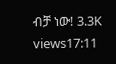ብቻ ነው! 3.3K views17:11